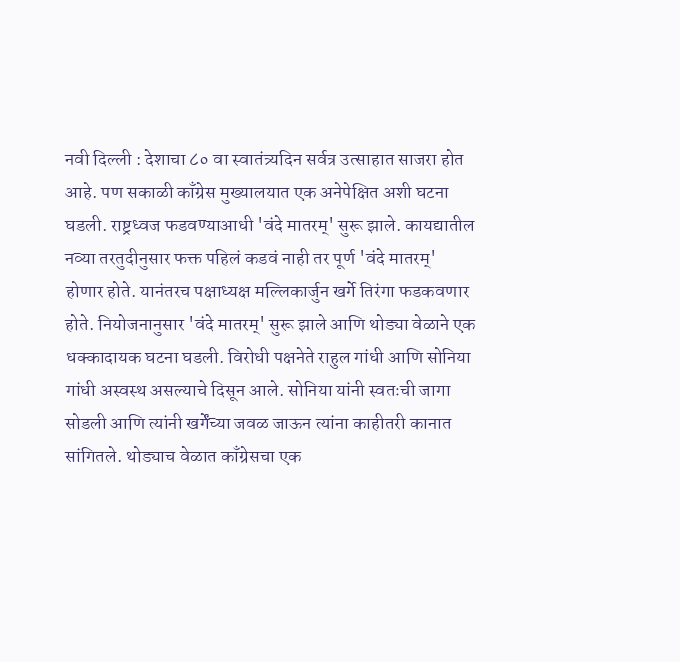नवी दिल्ली : देशाचा ८० वा स्वातंत्र्यदिन सर्वत्र उत्साहात साजरा होत आहे. पण सकाळी काँग्रेस मुख्यालयात एक अनेपेक्षित अशी घटना घडली. राष्ट्रध्वज फडवण्याआधी 'वंदे मातरम्' सुरू झाले. कायद्यातील नव्या तरतुदीनुसार फक्त पहिलं कडवं नाही तर पूर्ण 'वंदे मातरम्' होणार होते. यानंतरच पक्षाध्यक्ष मल्लिकार्जुन खर्गे तिरंगा फडकवणार होते. नियोजनानुसार 'वंदे मातरम्' सुरू झाले आणि थोड्या वेळाने एक धक्कादायक घटना घडली. विरोधी पक्षनेते राहुल गांधी आणि सोनिया गांधी अस्वस्थ असल्याचे दिसून आले. सोनिया यांनी स्वतःची जागा सोडली आणि त्यांनी खर्गेंच्या जवळ जाऊन त्यांना काहीतरी कानात सांगितले. थोड्याच वेळात काँग्रेसचा एक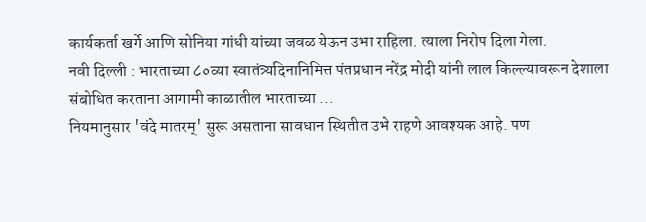कार्यकर्ता खर्गे आणि सोनिया गांधी यांच्या जवळ येऊन उभा राहिला. त्याला निरोप दिला गेला.
नवी दिल्ली : भारताच्या ८०व्या स्वातंत्र्यदिनानिमित्त पंतप्रधान नरेंद्र मोदी यांनी लाल किल्ल्यावरून देशाला संबोधित करताना आगामी काळातील भारताच्या ...
नियमानुसार 'वंदे मातरम्' सुरू असताना सावधान स्थितीत उभे राहणे आवश्यक आहे. पण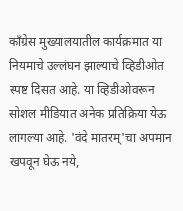काँग्रेस मुख्यालयातील कार्यक्रमात या नियमाचे उल्लंघन झाल्याचे व्हिडीओत स्पष्ट दिसत आहे. या व्हिडीओवरून सोशल मीडियात अनेक प्रतिक्रिया येऊ लागल्या आहे. 'वंदे मातरम्'चा अपमान खपवून घेऊ नये,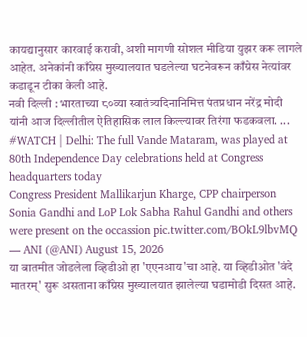कायद्यानुसार कारवाई करावी, अशी मागणी सोशल मीडिया युझर करू लागले आहेत. अनेकांनी काँग्रेस मुख्यालयात घडलेल्या घटनेवरून काँग्रेस नेत्यांवर कडाडून टीका केली आहे.
नवी दिल्ली : भारताच्या ८०व्या स्वातंत्र्यदिनानिमित्त पंतप्रधान नरेंद्र मोदी यांनी आज दिल्लीतील ऐतिहासिक लाल किल्ल्यावर तिरंगा फडकवला. ...
#WATCH | Delhi: The full Vande Mataram, was played at 80th Independence Day celebrations held at Congress headquarters today
Congress President Mallikarjun Kharge, CPP chairperson Sonia Gandhi and LoP Lok Sabha Rahul Gandhi and others were present on the occassion pic.twitter.com/BOkL9lbvMQ — ANI (@ANI) August 15, 2026
या बातमीत जोडलेला व्हिडीओ हा 'एएनआय'चा आहे. या व्हिडीओत 'वंदे मातरम्' सुरू असताना काँग्रेस मुख्यालयात झालेल्या घडामोडी दिसत आहे.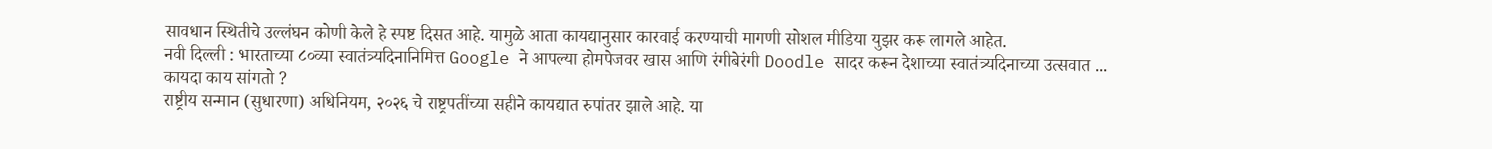सावधान स्थितीचे उल्लंघन कोणी केले हे स्पष्ट दिसत आहे. यामुळे आता कायद्यानुसार कारवाई करण्याची मागणी सोशल मीडिया युझर करू लागले आहेत.
नवी दिल्ली : भारताच्या ८०व्या स्वातंत्र्यदिनानिमित्त Google ने आपल्या होमपेजवर खास आणि रंगीबेरंगी Doodle सादर करून देशाच्या स्वातंत्र्यदिनाच्या उत्सवात ...
कायदा काय सांगतो ?
राष्ट्रीय सन्मान (सुधारणा) अधिनियम, २०२६ चे राष्ट्रपतींच्या सहीने कायद्यात रुपांतर झाले आहे. या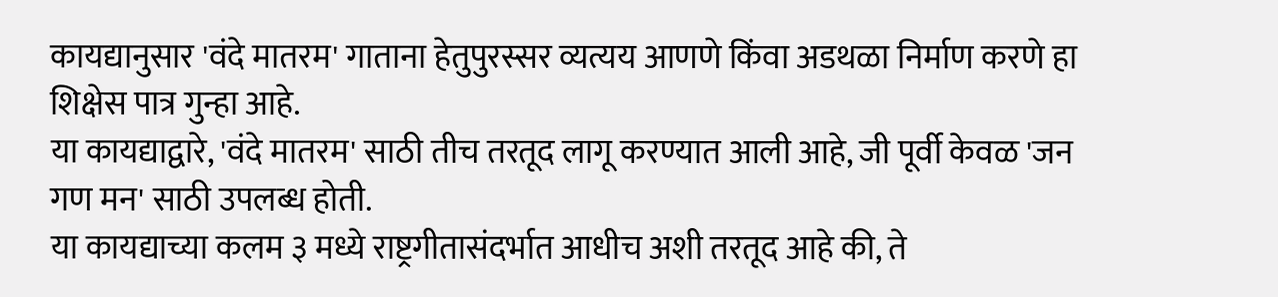कायद्यानुसार 'वंदे मातरम' गाताना हेतुपुरस्सर व्यत्यय आणणे किंवा अडथळा निर्माण करणे हा शिक्षेस पात्र गुन्हा आहे.
या कायद्याद्वारे, 'वंदे मातरम' साठी तीच तरतूद लागू करण्यात आली आहे, जी पूर्वी केवळ 'जन गण मन' साठी उपलब्ध होती.
या कायद्याच्या कलम ३ मध्ये राष्ट्रगीतासंदर्भात आधीच अशी तरतूद आहे की, ते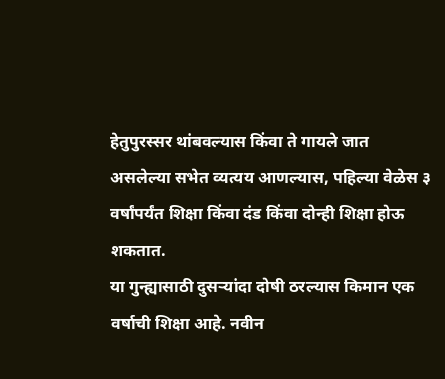हेतुपुरस्सर थांबवल्यास किंवा ते गायले जात असलेल्या सभेत व्यत्यय आणल्यास, पहिल्या वेळेस ३ वर्षांपर्यंत शिक्षा किंवा दंड किंवा दोन्ही शिक्षा होऊ शकतात.
या गुन्ह्यासाठी दुसऱ्यांदा दोषी ठरल्यास किमान एक वर्षाची शिक्षा आहे. नवीन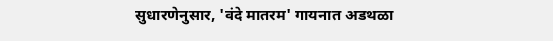सुधारणेनुसार, 'वंदे मातरम' गायनात अडथळा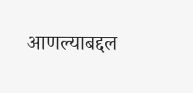आणल्याबद्दल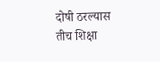दोषी ठरल्यास तीच शिक्षा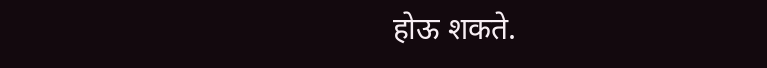होऊ शकते.